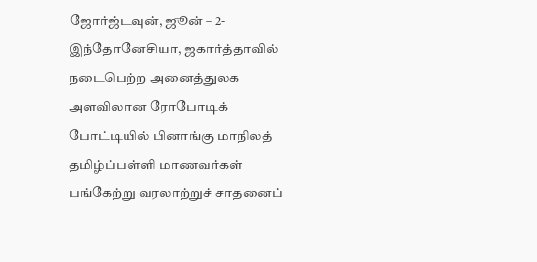ஜோர்ஜ்டவுன், ஜூன் – 2- இந்தோனேசியா, ஜகார்த்தாவில் நடைபெற்ற அனைத்துலக அளவிலான ரோபோடிக் போட்டியில் பினாங்கு மாநிலத் தமிழ்ப்பள்ளி மாணவர்கள் பங்கேற்று வரலாற்றுச் சாதனைப்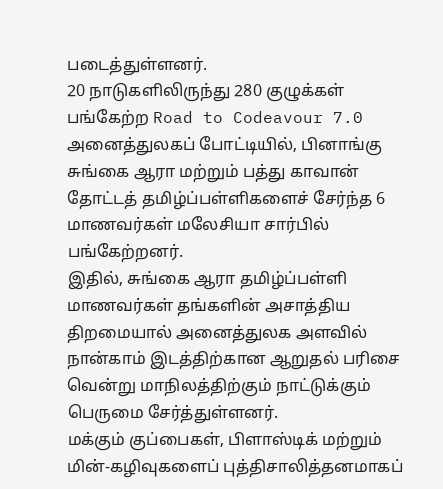படைத்துள்ளனர்.
20 நாடுகளிலிருந்து 280 குழுக்கள் பங்கேற்ற Road to Codeavour 7.0 அனைத்துலகப் போட்டியில், பினாங்கு சுங்கை ஆரா மற்றும் பத்து காவான் தோட்டத் தமிழ்ப்பள்ளிகளைச் சேர்ந்த 6 மாணவர்கள் மலேசியா சார்பில் பங்கேற்றனர்.
இதில், சுங்கை ஆரா தமிழ்ப்பள்ளி மாணவர்கள் தங்களின் அசாத்திய திறமையால் அனைத்துலக அளவில் நான்காம் இடத்திற்கான ஆறுதல் பரிசை வென்று மாநிலத்திற்கும் நாட்டுக்கும் பெருமை சேர்த்துள்ளனர்.
மக்கும் குப்பைகள், பிளாஸ்டிக் மற்றும் மின்-கழிவுகளைப் புத்திசாலித்தனமாகப்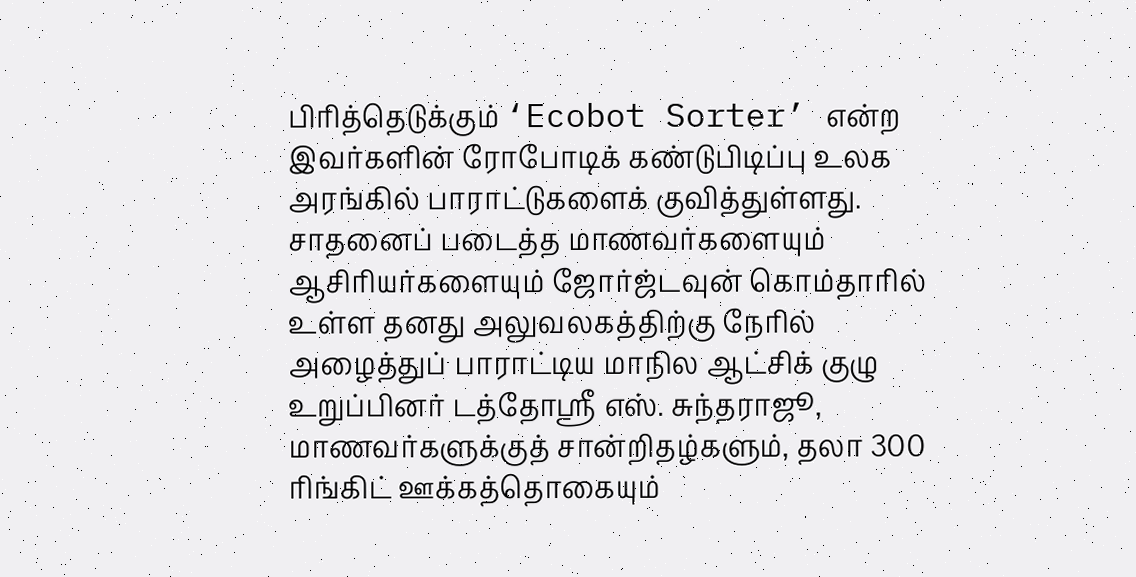பிரித்தெடுக்கும் ‘Ecobot Sorter’ என்ற இவர்களின் ரோபோடிக் கண்டுபிடிப்பு உலக அரங்கில் பாராட்டுகளைக் குவித்துள்ளது.
சாதனைப் படைத்த மாணவர்களையும் ஆசிரியர்களையும் ஜோர்ஜ்டவுன் கொம்தாரில் உள்ள தனது அலுவலகத்திற்கு நேரில் அழைத்துப் பாராட்டிய மாநில ஆட்சிக் குழு உறுப்பினர் டத்தோஸ்ரீ எஸ். சுந்தராஜூ, மாணவர்களுக்குத் சான்றிதழ்களும், தலா 300 ரிங்கிட் ஊக்கத்தொகையும்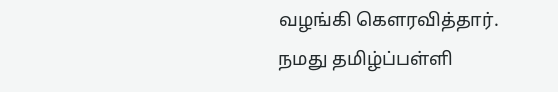வழங்கி கௌரவித்தார்.
நமது தமிழ்ப்பள்ளி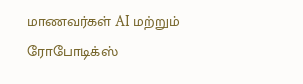மாணவர்கள் AI மற்றும் ரோபோடிக்ஸ்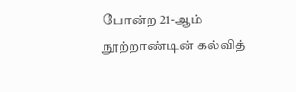போன்ற 21-ஆம் நூற்றாண்டின் கல்வித்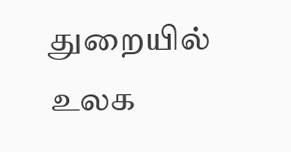துறையில் உலக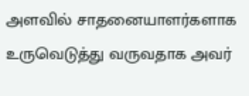அளவில் சாதனையாளர்களாக உருவெடுத்து வருவதாக அவர்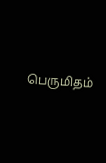பெருமிதம்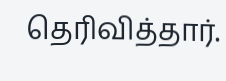தெரிவித்தார்.